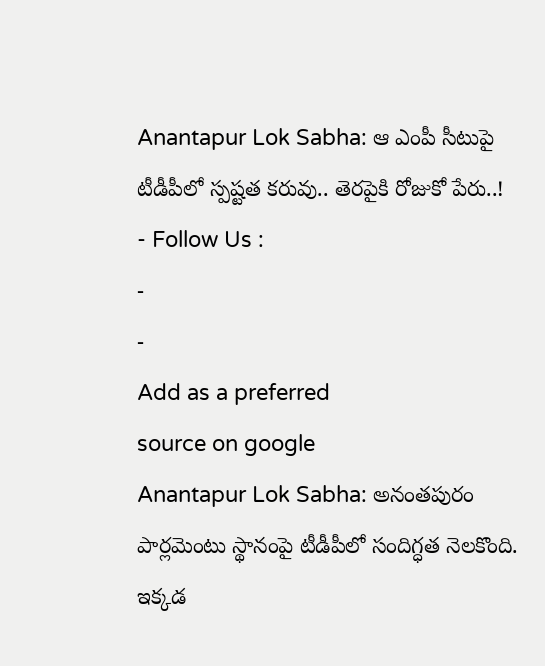Anantapur Lok Sabha: ఆ ఎంపీ సీటుపై టీడీపీలో స్పష్టత కరువు.. తెరపైకి రోజుకో పేరు..!
- Follow Us :
-
-
Add as a preferred
source on google
Anantapur Lok Sabha: అనంతపురం పార్లమెంటు స్థానంపై టీడీపీలో సందిగ్ధత నెలకొంది. ఇక్కడ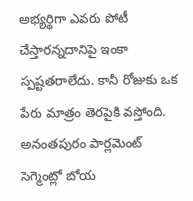అభ్యర్థిగా ఎవరు పోటీ చేస్తారన్నదానిపై ఇంకా స్పష్టతరాలేదు. కానీ రోజుకు ఒక పేరు మాత్రం తెరపైకి వస్తోంది. అనంతపురం పార్లమెంట్ సెగ్మెంట్లో బోయ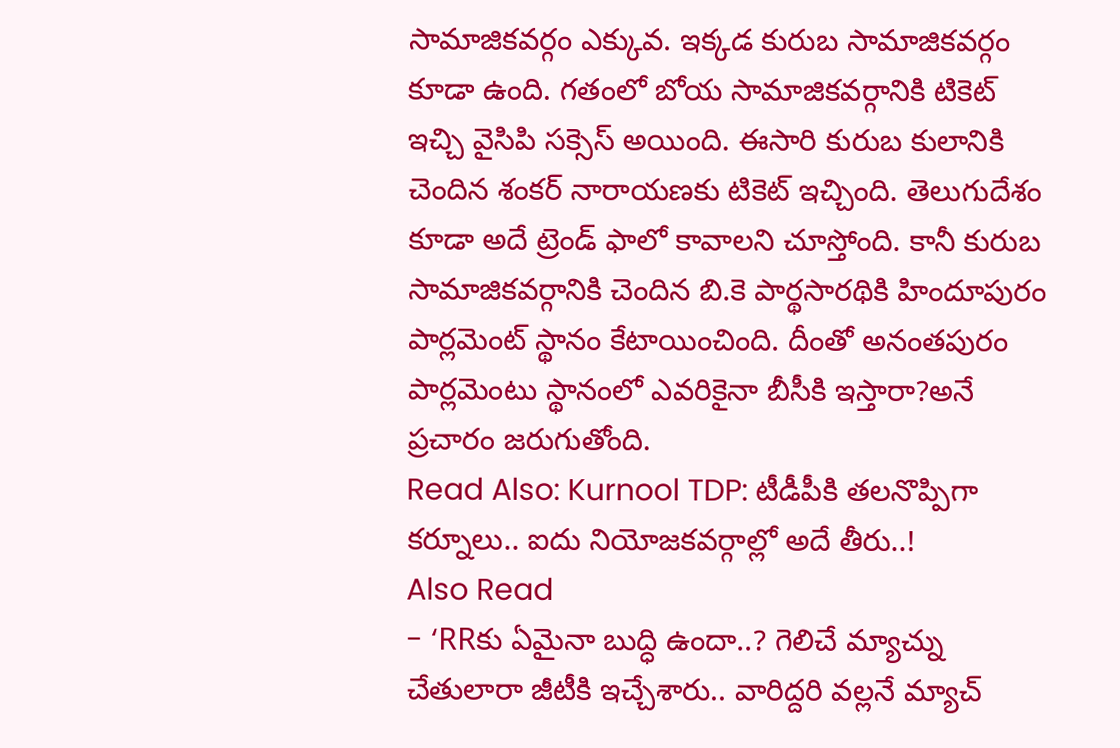సామాజికవర్గం ఎక్కువ. ఇక్కడ కురుబ సామాజికవర్గం కూడా ఉంది. గతంలో బోయ సామాజికవర్గానికి టికెట్ ఇచ్చి వైసిపి సక్సెస్ అయింది. ఈసారి కురుబ కులానికి చెందిన శంకర్ నారాయణకు టికెట్ ఇచ్చింది. తెలుగుదేశం కూడా అదే ట్రెండ్ ఫాలో కావాలని చూస్తోంది. కానీ కురుబ సామాజికవర్గానికి చెందిన బి.కె పార్థసారథికి హిందూపురం పార్లమెంట్ స్థానం కేటాయించింది. దీంతో అనంతపురం పార్లమెంటు స్థానంలో ఎవరికైనా బీసీకి ఇస్తారా?అనే ప్రచారం జరుగుతోంది.
Read Also: Kurnool TDP: టీడీపీకి తలనొప్పిగా కర్నూలు.. ఐదు నియోజకవర్గాల్లో అదే తీరు..!
Also Read
- ‘RRకు ఏమైనా బుద్ధి ఉందా..? గెలిచే మ్యాచ్ను చేతులారా జీటీకి ఇచ్చేశారు.. వారిద్దరి వల్లనే మ్యాచ్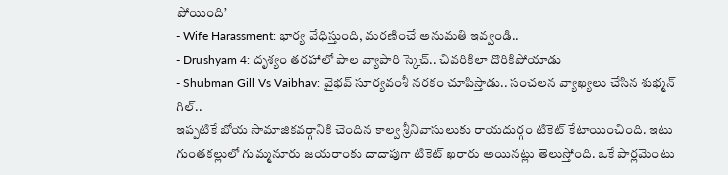పోయింది’
- Wife Harassment: భార్య వేధిస్తుంది, మరణించే అనుమతి ఇవ్వండి..
- Drushyam 4: దృశ్యం తరహాలో పాల వ్యాపారి స్కెచ్.. చివరికిలా దొరికిపోయాడు
- Shubman Gill Vs Vaibhav: వైభవ్ సూర్యవంశీ నరకం చూపిస్తాడు.. సంచలన వ్యాఖ్యలు చేసిన శుభ్మన్ గిల్..
ఇప్పటికే బోయ సామాజికవర్గానికి చెందిన కాల్వ శ్రీనివాసులుకు రాయదుర్గం టికెట్ కేటాయించింది. ఇటు గుంతకల్లులో గుమ్మనూరు జయరాంకు దాదాపుగా టికెట్ ఖరారు అయినట్లు తెలుస్తోంది. ఒకే పార్లమెంటు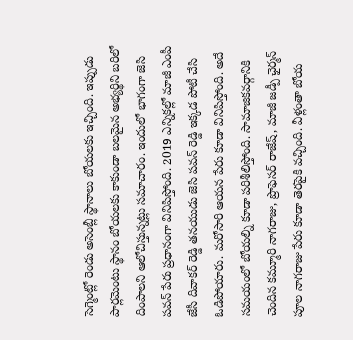సెగ్మెంట్లో రెండు అసెంబ్లీ స్థానాలు బోయలకు ఇచ్చింది. ఇప్పుడు పార్లమెంటు స్థానం బోయలకు కాకుండా బలమైన అభ్యర్థిని బరిలో దింపాలని ఆలోచిస్తున్నట్లు సమాచారం. ఇందులో భాగంగా జెసి పవన్ పేరు ప్రధానంగా వినిపిస్తోంది. 2019 ఎన్నికల్లో మాజీ ఎంపీ జేసీ దివాకర్ రెడ్డి తనయుడు జెసి పవన్ రెడ్డి ఇక్కడ పోటీ చేసి ఓడిపోయారు. మరోసారి ఆయన పేరు కూడా వినిపిస్తోంది. అదే సమయంలో బోయల్ని కూడా పరిశీలిస్తోంది. సామాజికవర్గానికి చెందిన కమ్మూరి నాగరాజు, ప్రొఫెసర్ రాజేష్, మాజీ జడ్పీ ఛైర్మన్ పూల నాగరాజు పేరు కూడా తెరపైకి వచ్చింది. వీళ్లంతా బోయ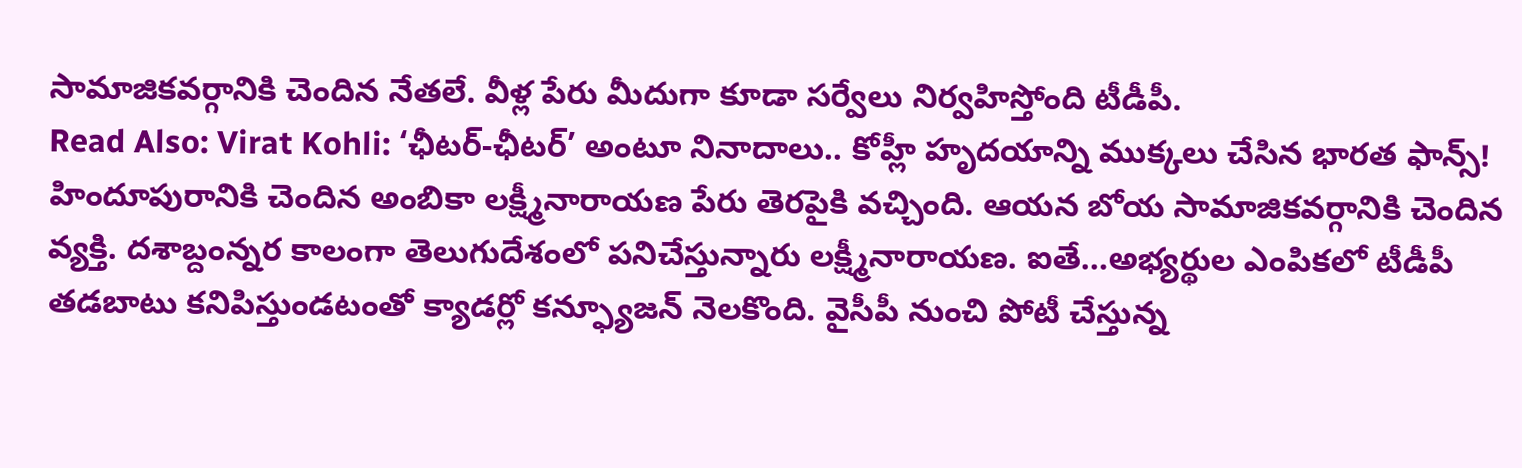సామాజికవర్గానికి చెందిన నేతలే. వీళ్ల పేరు మీదుగా కూడా సర్వేలు నిర్వహిస్తోంది టీడీపీ.
Read Also: Virat Kohli: ‘ఛీటర్-ఛీటర్’ అంటూ నినాదాలు.. కోహ్లీ హృదయాన్ని ముక్కలు చేసిన భారత ఫాన్స్!
హిందూపురానికి చెందిన అంబికా లక్ష్మీనారాయణ పేరు తెరపైకి వచ్చింది. ఆయన బోయ సామాజికవర్గానికి చెందిన వ్యక్తి. దశాబ్దంన్నర కాలంగా తెలుగుదేశంలో పనిచేస్తున్నారు లక్ష్మీనారాయణ. ఐతే…అభ్యర్థుల ఎంపికలో టీడీపీ తడబాటు కనిపిస్తుండటంతో క్యాడర్లో కన్ఫ్యూజన్ నెలకొంది. వైసీపీ నుంచి పోటీ చేస్తున్న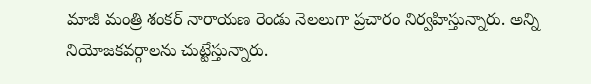మాజీ మంత్రి శంకర్ నారాయణ రెండు నెలలుగా ప్రచారం నిర్వహిస్తున్నారు. అన్ని నియోజకవర్గాలను చుట్టేస్తున్నారు.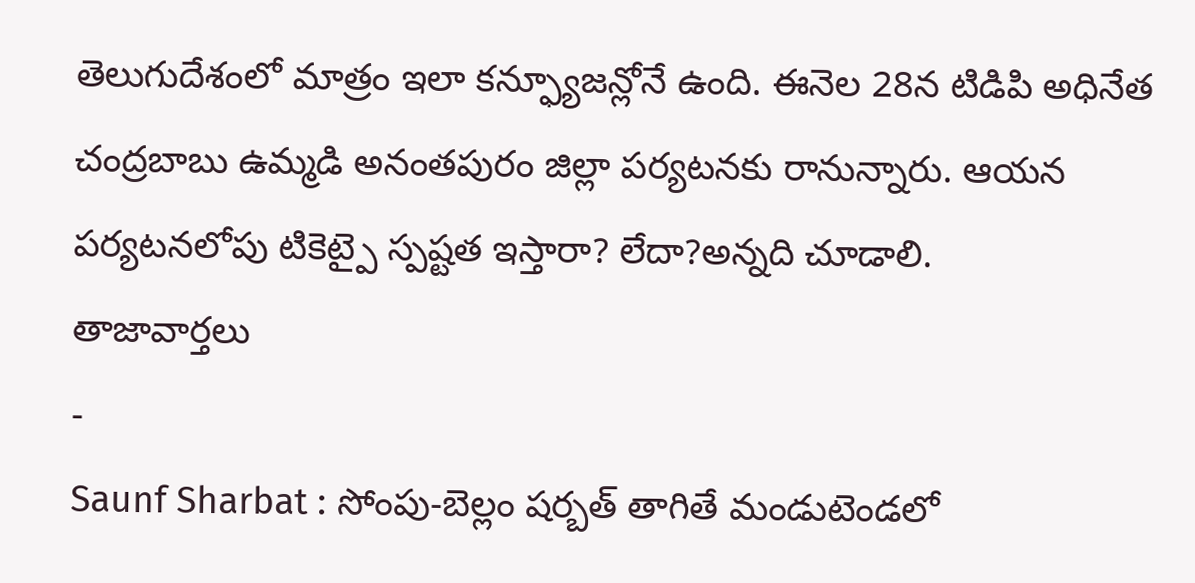తెలుగుదేశంలో మాత్రం ఇలా కన్ఫ్యూజన్లోనే ఉంది. ఈనెల 28న టిడిపి అధినేత చంద్రబాబు ఉమ్మడి అనంతపురం జిల్లా పర్యటనకు రానున్నారు. ఆయన పర్యటనలోపు టికెట్పై స్పష్టత ఇస్తారా? లేదా?అన్నది చూడాలి.
తాజావార్తలు
-
Saunf Sharbat : సోంపు-బెల్లం షర్బత్ తాగితే మండుటెండలో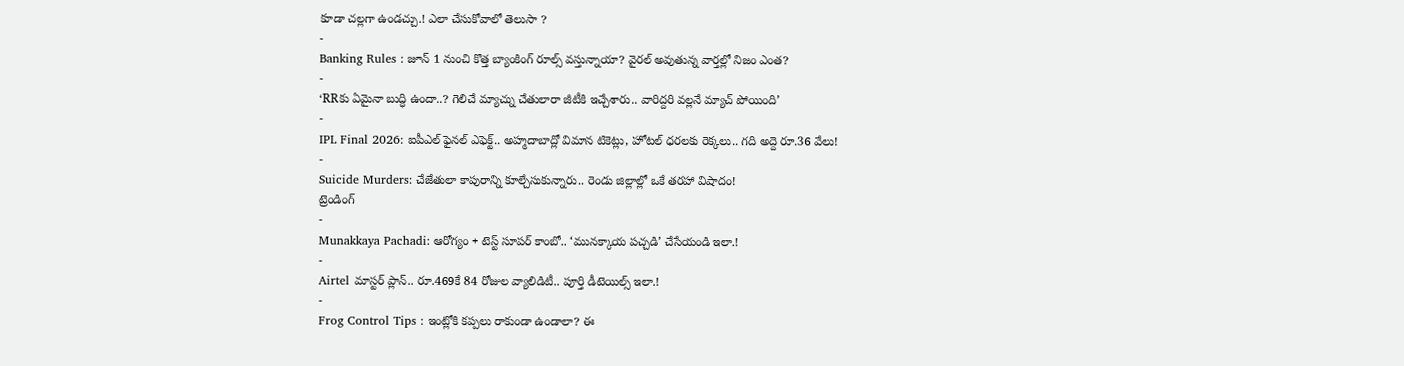కూడా చల్లగా ఉండచ్చు.! ఎలా చేసుకోవాలో తెలుసా ?
-
Banking Rules : జూన్ 1 నుంచి కొత్త బ్యాంకింగ్ రూల్స్ వస్తున్నాయా? వైరల్ అవుతున్న వార్తల్లో నిజం ఎంత?
-
‘RRకు ఏమైనా బుద్ధి ఉందా..? గెలిచే మ్యాచ్ను చేతులారా జీటీకి ఇచ్చేశారు.. వారిద్దరి వల్లనే మ్యాచ్ పోయింది’
-
IPL Final 2026: ఐపీఎల్ ఫైనల్ ఎఫెక్ట్.. అహ్మదాబాద్లో విమాన టికెట్లు, హోటల్ ధరలకు రెక్కలు.. గది అద్దె రూ.36 వేలు!
-
Suicide Murders: చేజేతులా కాపురాన్ని కూల్చేసుకున్నారు.. రెండు జిల్లాల్లో ఒకే తరహా విషాదం!
ట్రెండింగ్
-
Munakkaya Pachadi: ఆరోగ్యం + టెస్ట్ సూపర్ కాంబో.. ‘మునక్కాయ పచ్చడి’ చేసేయండి ఇలా.!
-
Airtel మాస్టర్ ప్లాన్.. రూ.469కే 84 రోజుల వ్యాలిడిటీ.. పూర్తి డీటెయిల్స్ ఇలా.!
-
Frog Control Tips : ఇంట్లోకి కప్పలు రాకుండా ఉండాలా? ఈ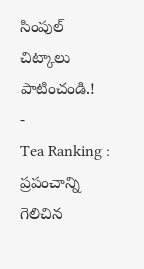సింపుల్ చిట్కాలు పాటించండి.!
-
Tea Ranking : ప్రపంచాన్ని గెలిచిన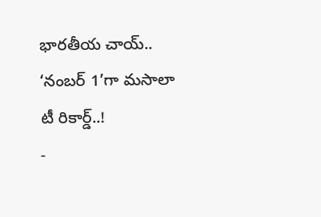భారతీయ చాయ్.. ‘నంబర్ 1’గా మసాలా టీ రికార్డ్..!
-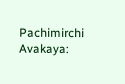Pachimirchi Avakaya: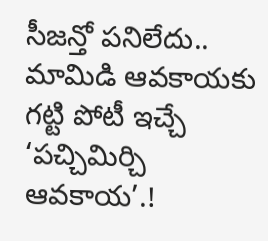సీజన్తో పనిలేదు.. మామిడి ఆవకాయకు గట్టి పోటీ ఇచ్చే ‘పచ్చిమిర్చి ఆవకాయ’.!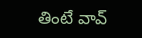తింటే వావ్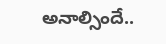అనాల్సిందే..